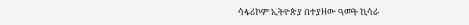ሳፋሪኮም ኢትዮጵያ በተያዘው ዓመት ኪሳራ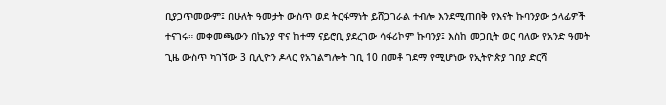ቢያጋጥመውም፤ በሁለት ዓመታት ውስጥ ወደ ትርፋማነት ይሸጋገራል ተብሎ እንደሚጠበቅ የእናት ኩባንያው ኃላፊዎች ተናገሩ። መቀመጫውን በኬንያ ዋና ከተማ ናይሮቢ ያደረገው ሳፋሪኮም ኩባንያ፤ እስከ መጋቢት ወር ባለው የአንድ ዓመት ጊዜ ውስጥ ካገኘው 3 ቢሊዮን ዶላር የአገልግሎት ገቢ 10 በመቶ ገደማ የሚሆነው የኢትዮጵያ ገበያ ድርሻ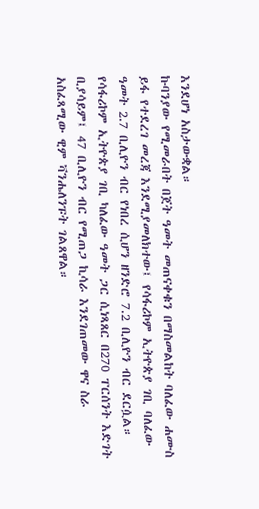እንደሆነ አስታውቋል።
ኩባንያው የሚመራበት በጀት ዓመት መጠናቀቁን በማስመልከት ባለፈው ሐሙስ ይፋ የተደረገ መረጃ እንደሚያመለክተው፤ የሳፋሪኮም ኢትዮጵያ ገቢ ባለፈው ዓመት 2.7 ቢሊዮን ብር የነበረ ሲሆን ዘንድሮ 7.2 ቢሊዮን ብር ደርሷል። የሳፋሪኮም ኢትዮጵያ ገቢ ካለፈው ዓመት ጋር ሲነጻጸር በ270 ፐርሰንት እድገት ቢያሳይም፤ 47 ቢሊዮን ብር የሚጠጋ ኪሳራ እንደገጠመው ዋና ስራ አስፈጻሚው ዊም ቫንሔለንፑት ገልጸዋል።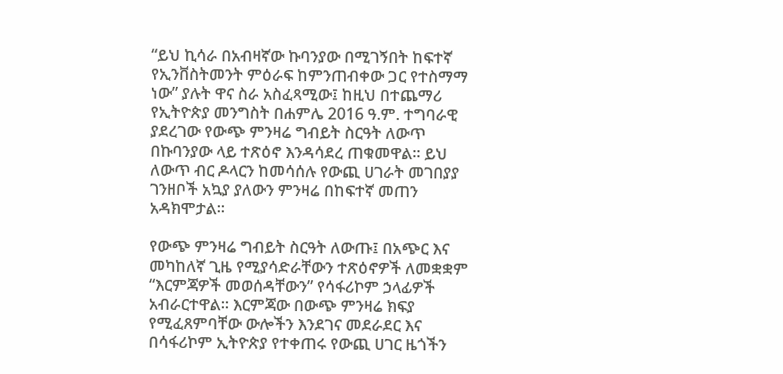“ይህ ኪሳራ በአብዛኛው ኩባንያው በሚገኝበት ከፍተኛ የኢንቨስትመንት ምዕራፍ ከምንጠብቀው ጋር የተስማማ ነው” ያሉት ዋና ስራ አስፈጻሚው፤ ከዚህ በተጨማሪ የኢትዮጵያ መንግስት በሐምሌ 2016 ዓ.ም. ተግባራዊ ያደረገው የውጭ ምንዛሬ ግብይት ስርዓት ለውጥ በኩባንያው ላይ ተጽዕኖ እንዳሳደረ ጠቁመዋል። ይህ ለውጥ ብር ዶላርን ከመሳሰሉ የውጪ ሀገራት መገበያያ ገንዘቦች አኳያ ያለውን ምንዛሬ በከፍተኛ መጠን አዳክሞታል።

የውጭ ምንዛሬ ግብይት ስርዓት ለውጡ፤ በአጭር እና መካከለኛ ጊዜ የሚያሳድራቸውን ተጽዕኖዎች ለመቋቋም “እርምጃዎች መወሰዳቸውን” የሳፋሪኮም ኃላፊዎች አብራርተዋል። እርምጃው በውጭ ምንዛሬ ክፍያ የሚፈጸምባቸው ውሎችን እንደገና መደራደር እና በሳፋሪኮም ኢትዮጵያ የተቀጠሩ የውጪ ሀገር ዜጎችን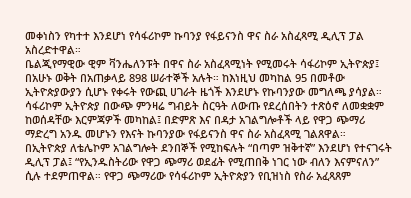መቀነስን የካተተ እንደሆነ የሳፋሪኮም ኩባንያ የፋይናንስ ዋና ስራ አስፈጻሚ ዲሊፕ ፓል አስረድተዋል።
ቤልጂየማዊው ዊም ቫንሔለንፑት በዋና ስራ አስፈጻሚነት የሚመሩት ሳፋሪኮም ኢትዮጵያ፤ በአሁኑ ወቅት በአጠቃላይ 898 ሠራተኞች አሉት። ከእነዚህ መካከል 95 በመቶው ኢትዮጵያውያን ሲሆኑ የቀሩት የውጪ ሀገራት ዜጎች እንደሆኑ የኩባንያው መግለጫ ያሳያል። ሳፋሪኮም ኢትዮጵያ በውጭ ምንዛሬ ግብይት ስርዓት ለውጡ የደረሰበትን ተጽዕኖ ለመቋቋም ከወሰዳቸው እርምጃዎች መካከል፤ በድምጽ እና በዳታ አገልግሎቶች ላይ የዋጋ ጭማሪ ማድረግ አንዱ መሆኑን የእናት ኩባንያው የፋይናንስ ዋና ስራ አስፈጻሚ ገልጸዋል።
በኢትዮጵያ ለቴሌኮም አገልግሎት ደንበኞች የሚከፍሉት “በጣም ዝቅተኛ” እንደሆነ የተናገሩት ዲሊፕ ፓል፤ “የኢንዱስትሪው የዋጋ ጭማሪ ወደፊት የሚጠበቅ ነገር ነው ብለን እናምናለን” ሲሉ ተደምጠዋል። የዋጋ ጭማሪው የሳፋሪኮም ኢትዮጵያን የቢዝነስ የስራ አፈጻጸም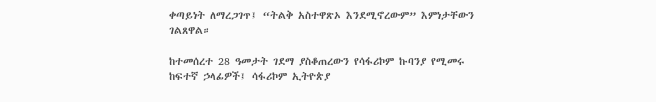ቀጣይነት ለማረጋገጥ፤ “ትልቅ አስተዋጽኦ እንደሚኖረውም” እምነታቸውን ገልጸዋል።

ከተመሰረተ 28 ዓመታት ገደማ ያስቆጠረውን የሳፋሪኮም ኩባንያ የሚመሩ ከፍተኛ ኃላፊዎች፤ ሳፋሪኮም ኢትዮጵያ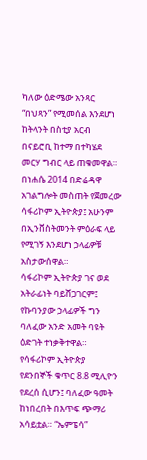ካለው ዕድሜው አንጻር “በህጻን” የሚመሰል እንደሆነ ከትላንት በስቲያ አርብ በናይሮቢ ከተማ በተካሄደ መርሃ ግብር ላይ ጠቁመዋል። በነሐሴ 2014 በድሬዳዋ አገልግሎት መስጠት የጀመረው ሳፋሪኮም ኢትዮጵያ፤ አሁንም በኢንቨስትመንት ምዕራፍ ላይ የሚገኝ እንደሆነ ኃላፊዎቹ አስታውሰዋል።
ሳፋሪኮም ኢትዮጵያ ገና ወደ አትራፊነት ባይሸጋገርም፤ የኩባንያው ኃላፊዎች ግን ባለፈው አንድ አመት ባዩት ዕድገት ተነቃቅተዋል። የሳፋሪኮም ኢትዮጵያ የደንበኞች ቁጥር 8.8 ሚሊዮን የደረሰ ሲሆን፤ ባለፈው ዓመት ከነበረበት በእጥፍ ጭማሪ አሳይቷል። “ኤምፔሳ”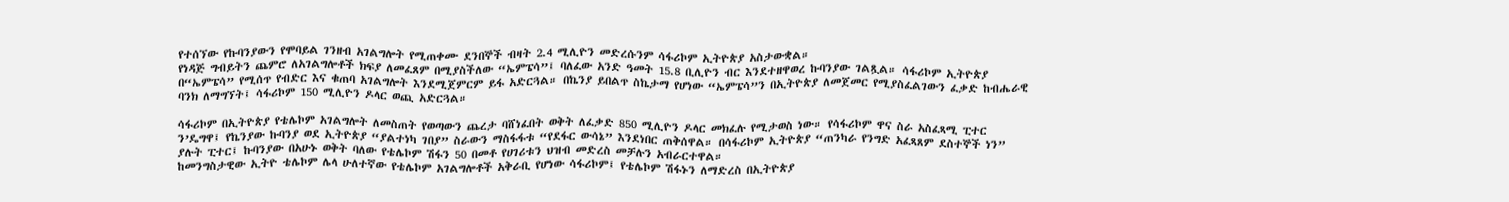የተሰኘው የኩባንያውን የሞባይል ገንዘብ አገልግሎት የሚጠቀሙ ደንበኞች ብዛት 2.4 ሚሊዮን መድረሱንም ሳፋሪኮም ኢትዮጵያ አስታውቋል።
የነዳጅ ግብይትን ጨምሮ ለአገልግሎቶች ክፍያ ለመፈጸም በሚያስችለው “ኤምፔሳ”፤ ባለፈው አንድ ዓመት 15.8 ቢሊዮን ብር እንደተዘዋወረ ኩባንያው ገልጿል። ሳፋሪኮም ኢትዮጵያ በ“ኤምፔሳ” የሚሰጥ የብድር እና ቁጠባ አገልግሎት እንደሚጀምርም ይፋ አድርጓል። በኬንያ ይበልጥ ስኬታማ የሆነው “ኤምፔሳ”ን በኢትዮጵያ ለመጀመር የሚያስፈልገውን ፈቃድ ከብሔራዊ ባንክ ለማግኘት፤ ሳፋሪኮም 150 ሚሊዮን ዶላር ወጪ አድርጓል።

ሳፋሪኮም በኢትዮጵያ የቴሌኮም አገልግሎት ለመስጠት የወጣውን ጨረታ ባሸነፈበት ወቅት ለፈቃድ 850 ሚሊዮን ዶላር መክፈሉ የሚታወስ ነው። የሳፋሪኮም ዋና ስራ አስፈጻሚ ፒተር ን’ዴግዋ፤ የኬንያው ኩባንያ ወደ ኢትዮጵያ “ያልተነካ ገበያ” ስራውን ማስፋፋቱ “የደፋር ውሳኔ” እንደነበር ጠቅሰዋል። በሳፋሪኮም ኢትዮጵያ “ጠንካራ የንግድ አፈጻጸም ደስተኞች ነን” ያሉት ፒተር፤ ኩባንያው በአሁኑ ወቅት ባለው የቴሌኮም ሽፋን 50 በመቶ የሀገሪቱን ህዝብ መድረስ መቻሉን አብራርተዋል።
ከመንግስታዊው ኢትዮ ቴሌኮም ሌላ ሁለተኛው የቴሌኮም አገልግሎቶች አቅራቢ የሆነው ሳፋሪኮም፤ የቴሌኮም ሽፋኑን ለማድረስ በኢትዮጵያ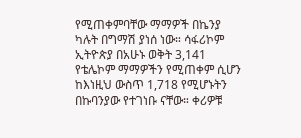የሚጠቀምባቸው ማማዎች በኬንያ ካሉት በግማሽ ያነሰ ነው። ሳፋሪኮም ኢትዮጵያ በአሁኑ ወቅት 3,141 የቴሌኮም ማማዎችን የሚጠቀም ሲሆን ከእነዚህ ውስጥ 1,718 የሚሆኑትን በኩባንያው የተገነቡ ናቸው። ቀሪዎቹ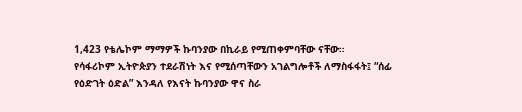1,423 የቴሌኮም ማማዎች ኩባንያው በኪራይ የሚጠቀምባቸው ናቸው።
የሳፋሪኮም ኢትዮጵያን ተደራሽነት እና የሚሰጣቸውን አገልግሎቶች ለማስፋፋት፤ “ሰፊ የዕድገት ዕድል” እንዳለ የእናት ኩባንያው ዋና ስራ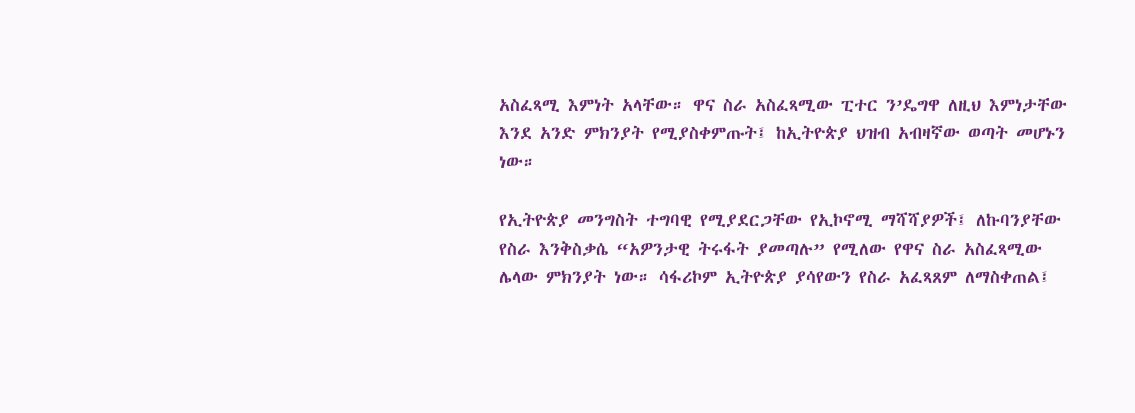አስፈጻሚ እምነት አላቸው። ዋና ስራ አስፈጻሚው ፒተር ን’ዴግዋ ለዚህ እምነታቸው እንደ አንድ ምክንያት የሚያስቀምጡት፤ ከኢትዮጵያ ህዝብ አብዛኛው ወጣት መሆኑን ነው።

የኢትዮጵያ መንግስት ተግባዊ የሚያደርጋቸው የኢኮኖሚ ማሻሻያዎች፤ ለኩባንያቸው የስራ እንቅስቃሴ “አዎንታዊ ትሩፋት ያመጣሉ” የሚለው የዋና ስራ አስፈጻሚው ሌላው ምክንያት ነው። ሳፋሪኮም ኢትዮጵያ ያሳየውን የስራ አፈጻጸም ለማስቀጠል፤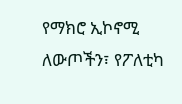የማክሮ ኢኮኖሚ ለውጦችን፣ የፖለቲካ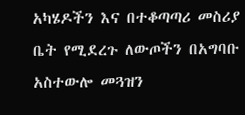አካሄዶችን እና በተቆጣጣሪ መስሪያ ቤት የሚደረጉ ለውጦችን በአግባቡ አስተውሎ መጓዝን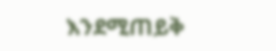እንደሚጠይቅ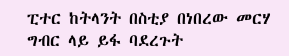ፒተር ከትላንት በስቲያ በነበረው መርሃ ግብር ላይ ይፋ ባደረጉት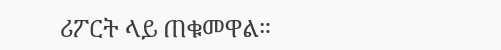ሪፖርት ላይ ጠቁመዋል።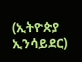(ኢትዮጵያ ኢንሳይደር)